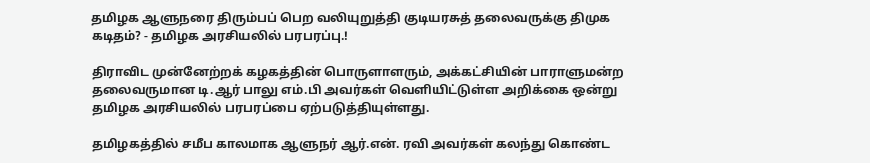தமிழக ஆளுநரை திரும்பப் பெற வலியுறுத்தி குடியரசுத் தலைவருக்கு திமுக கடிதம்? - தமிழக அரசியலில் பரபரப்பு.!

திராவிட முன்னேற்றக் கழகத்தின் பொருளாளரும், அக்கட்சியின் பாராளுமன்ற தலைவருமான டி.ஆர் பாலு எம்.பி அவர்கள் வெளியிட்டுள்ள அறிக்கை ஒன்று தமிழக அரசியலில் பரபரப்பை ஏற்படுத்தியுள்ளது.

தமிழகத்தில் சமீப காலமாக ஆளுநர் ஆர்.என். ரவி அவர்கள் கலந்து கொண்ட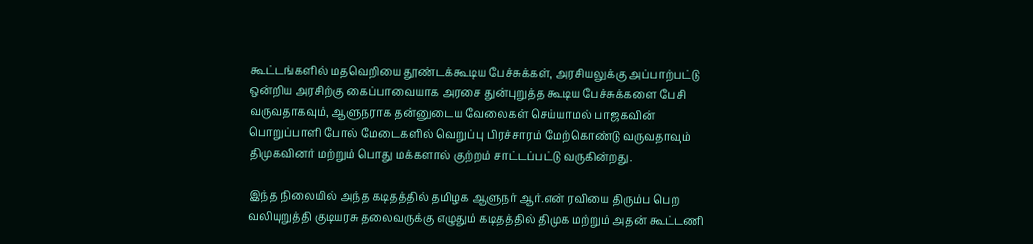கூட்டங்களில் மதவெறியை தூண்டக்கூடிய பேச்சுக்கள், அரசியலுக்கு அப்பாற்பட்டு ஒன்றிய அரசிற்கு கைப்பாவையாக அரசை துன்புறுத்த கூடிய பேச்சுக்களை பேசி வருவதாகவும், ஆளுநராக தன்னுடைய வேலைகள் செய்யாமல் பாஜகவின் பொறுப்பாளி போல் மேடைகளில் வெறுப்பு பிரச்சாரம் மேற்கொண்டு வருவதாவும் திமுகவினர் மற்றும் பொது மக்களால் குற்றம் சாட்டப்பட்டு வருகின்றது.

இந்த நிலையில் அந்த கடிதத்தில் தமிழக ஆளுநர் ஆர்.என் ரவியை திரும்ப பெற வலியுறுத்தி குடியரசு தலைவருக்கு எழுதும் கடிதத்தில் திமுக மற்றும் அதன் கூட்டணி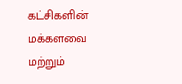கட்சிகளின் மக்களவை மற்றும்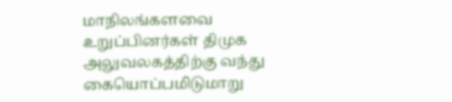மாநிலங்களவை உறுப்பினர்கள் திமுக அலுவலகத்திற்கு வந்து கையொப்பமிடுமாறு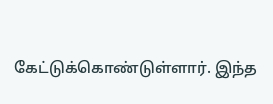கேட்டுக்கொண்டுள்ளார். இந்த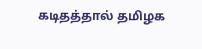கடிதத்தால் தமிழக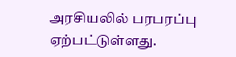அரசியலில் பரபரப்பு ஏற்பட்டுள்ளது.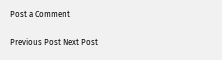Post a Comment

Previous Post Next Post